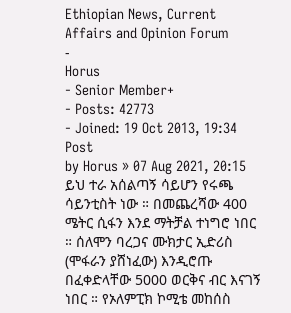Ethiopian News, Current Affairs and Opinion Forum
-
Horus
- Senior Member+
- Posts: 42773
- Joined: 19 Oct 2013, 19:34
Post
by Horus » 07 Aug 2021, 20:15
ይህ ተራ አሰልጣኝ ሳይሆን የሩጫ ሳይንቲስት ነው ። በመጨረሻው 400 ሜትር ሲፋን እንደ ማትቻል ተነግሮ ነበር ። ሰለሞን ባረጋና ሙክታር ኢድሪስ (ሞፋራን ያሸነፈው) እንዲሮጡ በፈቀድላቸው 5000 ወርቅና ብር እናገኝ ነበር ። የኦለምፒክ ኮሚቴ መከሰስ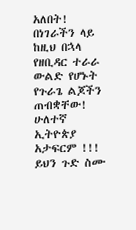አለበት!
በነገራችን ላይ ከዚህ በኋላ የዘቢዳር ተራራ ውልድ የሆኑት የጉራጌ ልጆችን ጠብቋቸው! ሁለተኛ ኢትዮጵያ አታፍርም !!!
ይህን ጉድ ስሙ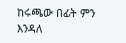ከሩጫው በፊት ምን እንዳለ